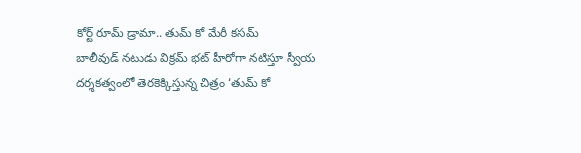కోర్ట్ రూమ్ డ్రామా.. తుమ్ కో మేరీ కసమ్
బాలీవుడ్ నటుడు విక్రమ్ భట్ హీరోగా నటిస్తూ స్వీయ దర్శకత్వంలో తెరకెక్కిస్తున్న చిత్రం ‘తుమ్ కో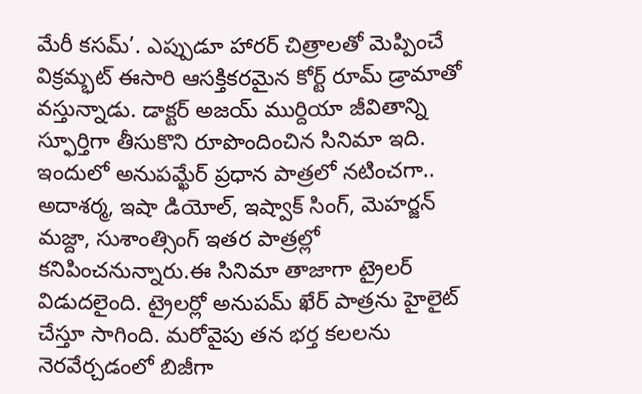మేరీ కసమ్’. ఎప్పుడూ హారర్ చిత్రాలతో మెప్పించే విక్రమ్భట్ ఈసారి ఆసక్తికరమైన కోర్ట్ రూమ్ డ్రామాతో వస్తున్నాడు. డాక్టర్ అజయ్ ముర్దియా జీవితాన్ని స్ఫూర్తిగా తీసుకొని రూపొందించిన సినిమా ఇది. ఇందులో అనుపమ్ఖేర్ ప్రధాన పాత్రలో నటించగా.. అదాశర్మ, ఇషా డియోల్, ఇష్వాక్ సింగ్, మెహర్జన్ మజ్దా, సుశాంత్సింగ్ ఇతర పాత్రల్లో కనిపించనున్నారు.ఈ సినిమా తాజాగా ట్రైలర్ విడుదలైంది. ట్రైలర్లో అనుపమ్ ఖేర్ పాత్రను హైలైట్ చేస్తూ సాగింది. మరోవైపు తన భర్త కలలను నెరవేర్చడంలో బిజీగా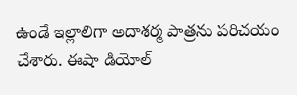ఉండే ఇల్లాలిగా అదాశర్మ పాత్రను పరిచయం చేశారు. ఈషా డియోల్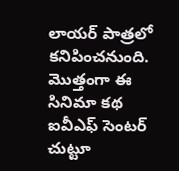లాయర్ పాత్రలో కనిపించనుంది. మొత్తంగా ఈ సినిమా కథ ఐవీఎఫ్ సెంటర్ చుట్టూ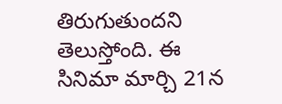తిరుగుతుందని తెలుస్తోంది. ఈ సినిమా మార్చి 21న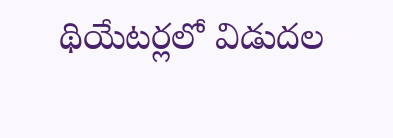థియేటర్లలో విడుదల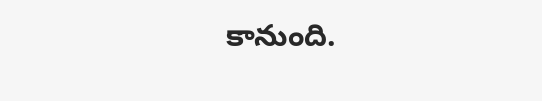కానుంది.